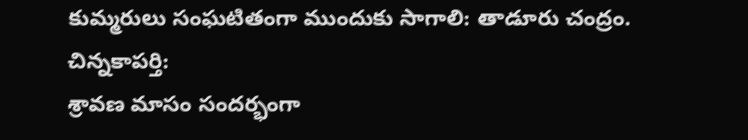కుమ్మరులు సంఘటితంగా ముందుకు సాగాలి: తాడూరు చంద్రం.
చిన్నకాపర్తి:
శ్రావణ మాసం సందర్భంగా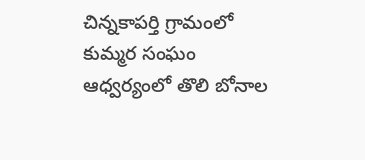చిన్నకాపర్తి గ్రామంలో కుమ్మర సంఘం ఆధ్వర్యంలో తొలి బోనాల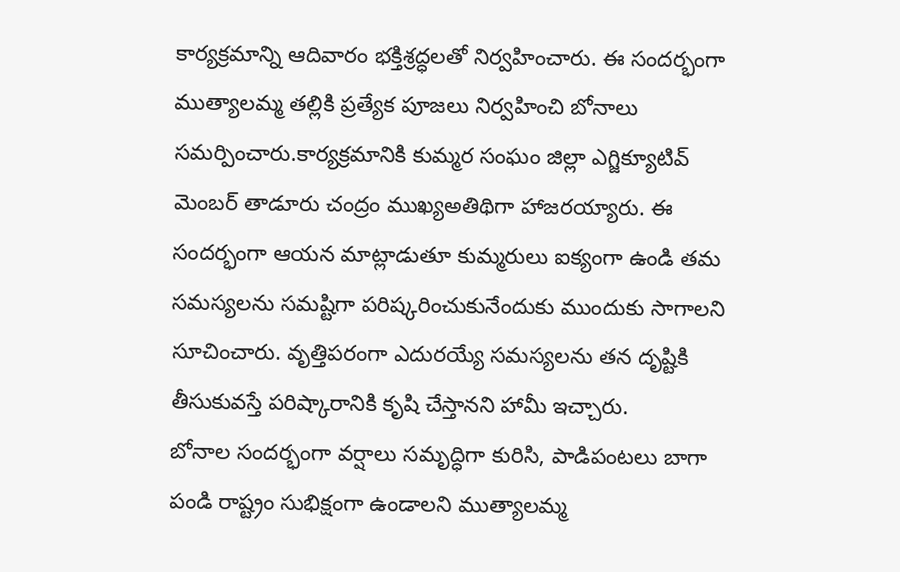కార్యక్రమాన్ని ఆదివారం భక్తిశ్రద్ధలతో నిర్వహించారు. ఈ సందర్భంగా ముత్యాలమ్మ తల్లికి ప్రత్యేక పూజలు నిర్వహించి బోనాలు సమర్పించారు.కార్యక్రమానికి కుమ్మర సంఘం జిల్లా ఎగ్జిక్యూటివ్ మెంబర్ తాడూరు చంద్రం ముఖ్యఅతిథిగా హాజరయ్యారు. ఈ సందర్భంగా ఆయన మాట్లాడుతూ కుమ్మరులు ఐక్యంగా ఉండి తమ సమస్యలను సమష్టిగా పరిష్కరించుకునేందుకు ముందుకు సాగాలని సూచించారు. వృత్తిపరంగా ఎదురయ్యే సమస్యలను తన దృష్టికి తీసుకువస్తే పరిష్కారానికి కృషి చేస్తానని హామీ ఇచ్చారు.
బోనాల సందర్భంగా వర్షాలు సమృద్ధిగా కురిసి, పాడిపంటలు బాగా పండి రాష్ట్రం సుభిక్షంగా ఉండాలని ముత్యాలమ్మ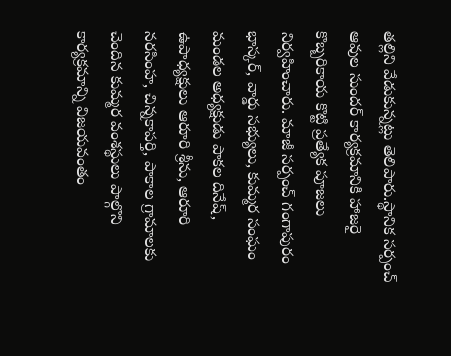తల్లిని వేడుకున్నట్లు తెలిపారు.స్థానిక సర్పంచ్ ఆవుల సుందర్ కార్యక్రమానికి హాజరై కొబ్బరికాయ కొట్టి ప్రత్యేక పూజలు నిర్వహించారు. మాజీ సర్పంచ్ గంగాపురం భాస్కర్, వార్డు సభ్యులు, కుమ్మర సంఘం మండల అధ్యక్షుడు పాకల దినేష్, ఉపాధ్యక్షులు ఆరూరి శ్రీను, ఆరూరి నరసింహ, చిన్నకాపర్తి, పాకాల గ్రామాలకు చెందిన కుమ్మర వంశస్థులు పాల్గొని కార్యక్రమాన్ని విజయవంతం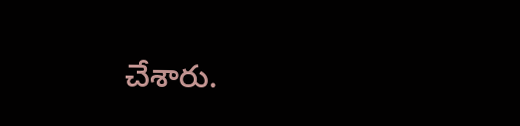చేశారు.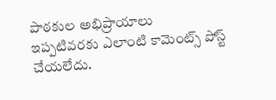పాఠకుల అభిప్రాయాలు
ఇప్పటివరకు ఎలాంటి కామెంట్స్ పోస్ట్ చేయలేదు.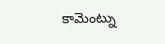కామెంట్ను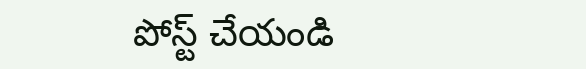పోస్ట్ చేయండి